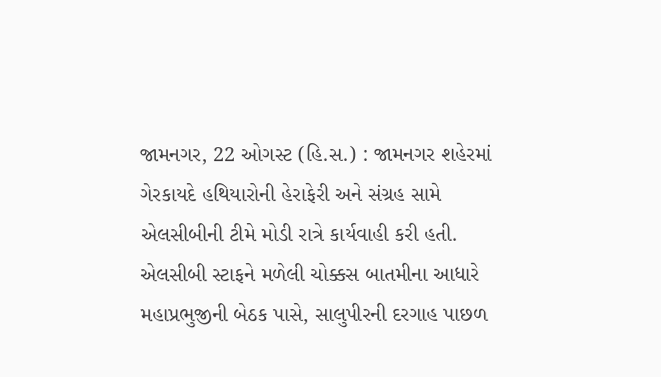જામનગર, 22 ઓગસ્ટ (હિ.સ.) : જામનગર શહેરમાં ગેરકાયદે હથિયારોની હેરાફેરી અને સંગ્રહ સામે એલસીબીની ટીમે મોડી રાત્રે કાર્યવાહી કરી હતી. એલસીબી સ્ટાફને મળેલી ચોક્કસ બાતમીના આધારે મહાપ્રભુજીની બેઠક પાસે, સાલુપીરની દરગાહ પાછળ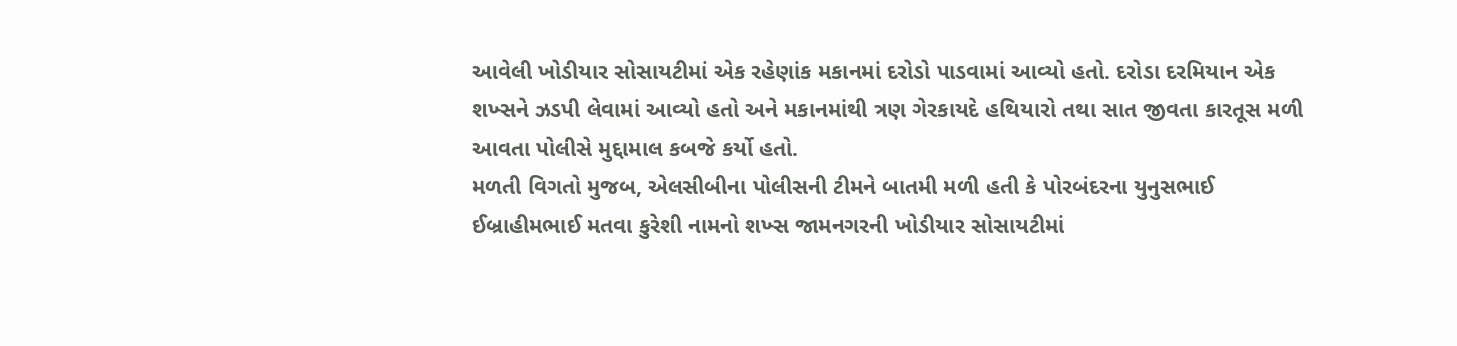આવેલી ખોડીયાર સોસાયટીમાં એક રહેણાંક મકાનમાં દરોડો પાડવામાં આવ્યો હતો. દરોડા દરમિયાન એક શખ્સને ઝડપી લેવામાં આવ્યો હતો અને મકાનમાંથી ત્રણ ગેરકાયદે હથિયારો તથા સાત જીવતા કારતૂસ મળી આવતા પોલીસે મુદ્દામાલ કબજે કર્યો હતો.
મળતી વિગતો મુજબ, એલસીબીના પોલીસની ટીમને બાતમી મળી હતી કે પોરબંદરના યુનુસભાઈ ઈબ્રાહીમભાઈ મતવા કુરેશી નામનો શખ્સ જામનગરની ખોડીયાર સોસાયટીમાં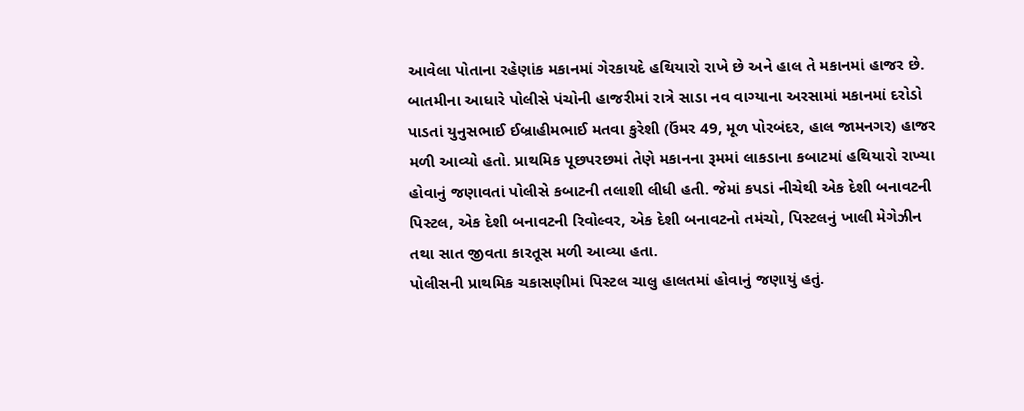આવેલા પોતાના રહેણાંક મકાનમાં ગેરકાયદે હથિયારો રાખે છે અને હાલ તે મકાનમાં હાજર છે.
બાતમીના આધારે પોલીસે પંચોની હાજરીમાં રાત્રે સાડા નવ વાગ્યાના અરસામાં મકાનમાં દરોડો પાડતાં યુનુસભાઈ ઈબ્રાહીમભાઈ મતવા કુરેશી (ઉંમર 49, મૂળ પોરબંદર, હાલ જામનગર) હાજર મળી આવ્યો હતો. પ્રાથમિક પૂછપરછમાં તેણે મકાનના રૂમમાં લાકડાના કબાટમાં હથિયારો રાખ્યા હોવાનું જણાવતાં પોલીસે કબાટની તલાશી લીધી હતી. જેમાં કપડાં નીચેથી એક દેશી બનાવટની પિસ્ટલ, એક દેશી બનાવટની રિવોલ્વર, એક દેશી બનાવટનો તમંચો, પિસ્ટલનું ખાલી મેગેઝીન તથા સાત જીવતા કારતૂસ મળી આવ્યા હતા.
પોલીસની પ્રાથમિક ચકાસણીમાં પિસ્ટલ ચાલુ હાલતમાં હોવાનું જણાયું હતું.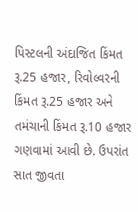પિસ્ટલની અંદાજિત કિંમત રૂ.25 હજાર, રિવોલ્વરની કિંમત રૂ.25 હજાર અને તમંચાની કિંમત રૂ.10 હજાર ગણવામાં આવી છે. ઉપરાંત સાત જીવતા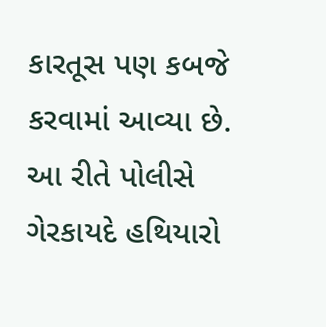કારતૂસ પણ કબજે કરવામાં આવ્યા છે. આ રીતે પોલીસે ગેરકાયદે હથિયારો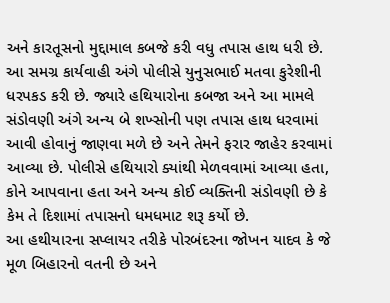અને કારતૂસનો મુદ્દામાલ કબજે કરી વધુ તપાસ હાથ ધરી છે.
આ સમગ્ર કાર્યવાહી અંગે પોલીસે યુનુસભાઈ મતવા કુરેશીની ધરપકડ કરી છે. જ્યારે હથિયારોના કબજા અને આ મામલે સંડોવણી અંગે અન્ય બે શખ્સોની પણ તપાસ હાથ ધરવામાં આવી હોવાનું જાણવા મળે છે અને તેમને ફરાર જાહેર કરવામાં આવ્યા છે. પોલીસે હથિયારો ક્યાંથી મેળવવામાં આવ્યા હતા, કોને આપવાના હતા અને અન્ય કોઈ વ્યક્તિની સંડોવણી છે કે કેમ તે દિશામાં તપાસનો ધમધમાટ શરૂ કર્યો છે.
આ હથીયારના સપ્લાયર તરીકે પોરબંદરના જોખન યાદવ કે જે મૂળ બિહારનો વતની છે અને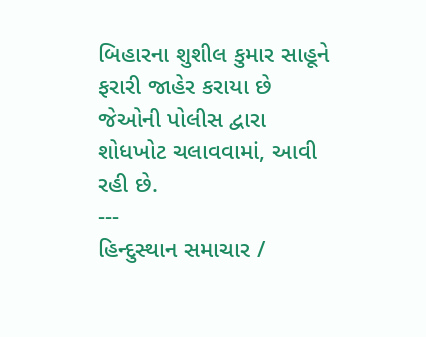બિહારના શુશીલ કુમાર સાહૂને ફરારી જાહેર કરાયા છે જેઓની પોલીસ દ્વારા શોધખોટ ચલાવવામાં, આવી રહી છે.
---
હિન્દુસ્થાન સમાચાર /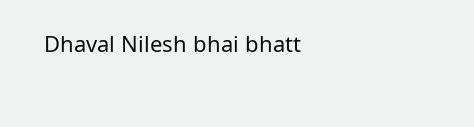Dhaval Nilesh bhai bhatt